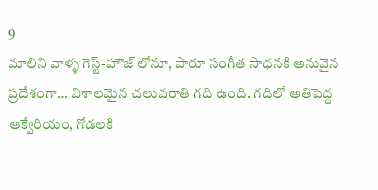9
మాలిని వాళ్ళ గెస్ట్-హౌజ్ లోనూ, పారూ సంగీత సాధనకి అనువైన ప్రదేశంగా… విశాలమైన చలువరాతి గది ఉంది. గదిలో అతిపెద్ద ఆక్వేరియం, గోడలకి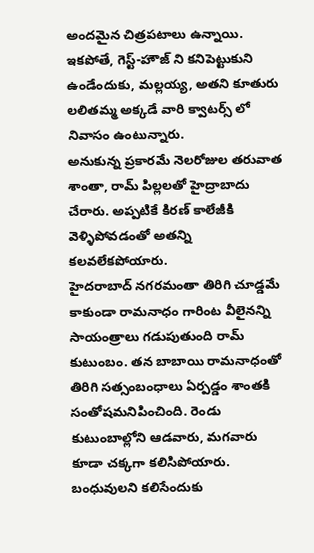అందమైన చిత్రపటాలు ఉన్నాయి.
ఇకపోతే, గెస్ట్-హౌజ్ ని కనిపెట్టుకుని ఉండేందుకు, మల్లయ్య, అతని కూతురు లలితమ్మ అక్కడే వారి క్వాటర్స్ లో నివాసం ఉంటున్నారు.
అనుకున్న ప్రకారమే నెలరోజుల తరువాత శాంతా, రామ్ పిల్లలతో హైద్రాబాదు చేరారు. అప్పటికే కిరణ్ కాలేజీకి వెళ్ళిపోవడంతో అతన్ని కలవలేకపోయారు.
హైదరాబాద్ నగరమంతా తిరిగి చూడ్డమే కాకుండా రామనాధం గారింట వీలైనన్ని సాయంత్రాలు గడుపుతుంది రామ్ కుటుంబం. తన బాబాయి రామనాధంతో తిరిగి సత్సంబంధాలు ఏర్పడ్డం శాంతకి సంతోషమనిపించింది. రెండు కుటుంబాల్లోని ఆడవారు, మగవారు కూడా చక్కగా కలిసిపోయారు.
బంధువులని కలిసేందుకు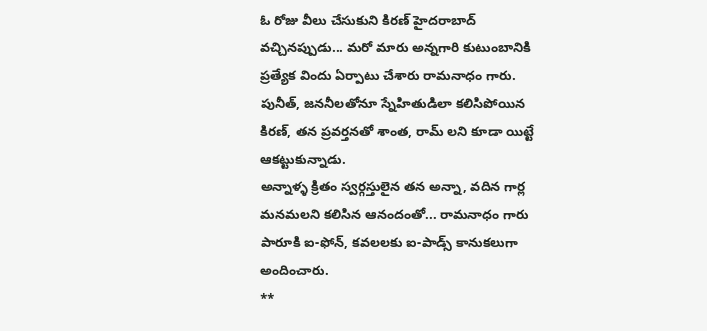ఓ రోజు వీలు చేసుకుని కిరణ్ హైదరాబాద్ వచ్చినప్పుడు... మరో మారు అన్నగారి కుటుంబానికి ప్రత్యేక విందు ఏర్పాటు చేశారు రామనాధం గారు.
పునీత్, జననీలతోనూ స్నేహితుడిలా కలిసిపోయిన కిరణ్, తన ప్రవర్తనతో శాంత, రామ్ లని కూడా యిట్టే ఆకట్టుకున్నాడు.
అన్నాళ్ళ క్రితం స్వర్గస్తులైన తన అన్నా, వదిన గార్ల మనమలని కలిసిన ఆనందంతో... రామనాధం గారు పారూకి ఐ-ఫోన్, కవలలకు ఐ-పాడ్స్ కానుకలుగా అందించారు.
**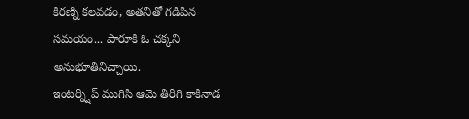కిరణ్ని కలవడం, అతనితో గడిపిన సమయం... పారూకి ఓ చక్కని అనుభూతినిచ్చాయి.
ఇంటర్న్షిప్ ముగిసి ఆమె తిరిగి కాకినాడ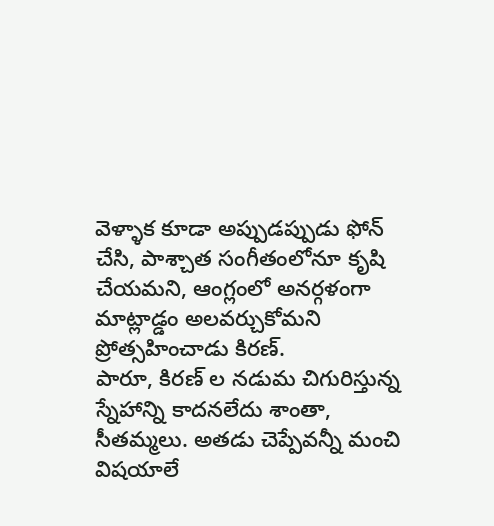వెళ్ళాక కూడా అప్పుడప్పుడు ఫోన్ చేసి, పాశ్చాత సంగీతంలోనూ కృషి చేయమని, ఆంగ్లంలో అనర్గళంగా మాట్లాడ్డం అలవర్చుకోమని ప్రోత్సహించాడు కిరణ్.
పారూ, కిరణ్ ల నడుమ చిగురిస్తున్న స్నేహాన్ని కాదనలేదు శాంతా, సీతమ్మలు. అతడు చెప్పేవన్నీ మంచి విషయాలే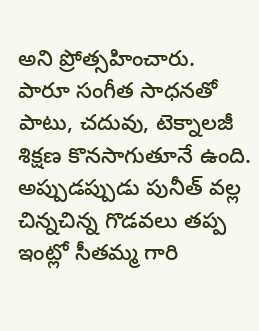అని ప్రోత్సహించారు.
పారూ సంగీత సాధనతో పాటు, చదువు, టెక్నాలజీ శిక్షణ కొనసాగుతూనే ఉంది. అప్పుడప్పుడు పునీత్ వల్ల చిన్నచిన్న గొడవలు తప్ప ఇంట్లో సీతమ్మ గారి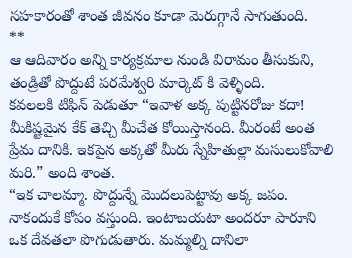సహకారంతో శాంత జీవనం కూడా మెరుగ్గానే సాగుతుంది.
**
ఆ ఆదివారం అన్ని కార్యక్రమాల నుండి విరామం తీసుకుని, తండ్రితో పొద్దుటే పరమేశ్వరి మార్కెట్ కి వెళ్ళింది.
కవలలకి టిఫిన్ పెడుతూ “ఇవాళ అక్క పుట్టినరోజు కదా! మీకిష్టమైన కేక్ తెచ్చి మీచేత కోయిస్తానంది. మీరంటే అంత ప్రేమ దానికి. ఇకపైన అక్కతో మీరు స్నేహితుల్లా మసులుకోవాలి మరి.” అంది శాంత.
“ఇక చాలమ్మా. పొద్దున్నే మొదలుపెట్టావు అక్క జపం. నాకందుకే కోపం వస్తుంది. ఇంటాబయటా అందరూ పారూని ఒక దేవతలా పొగుడుతారు. మమ్మల్ని దానిలా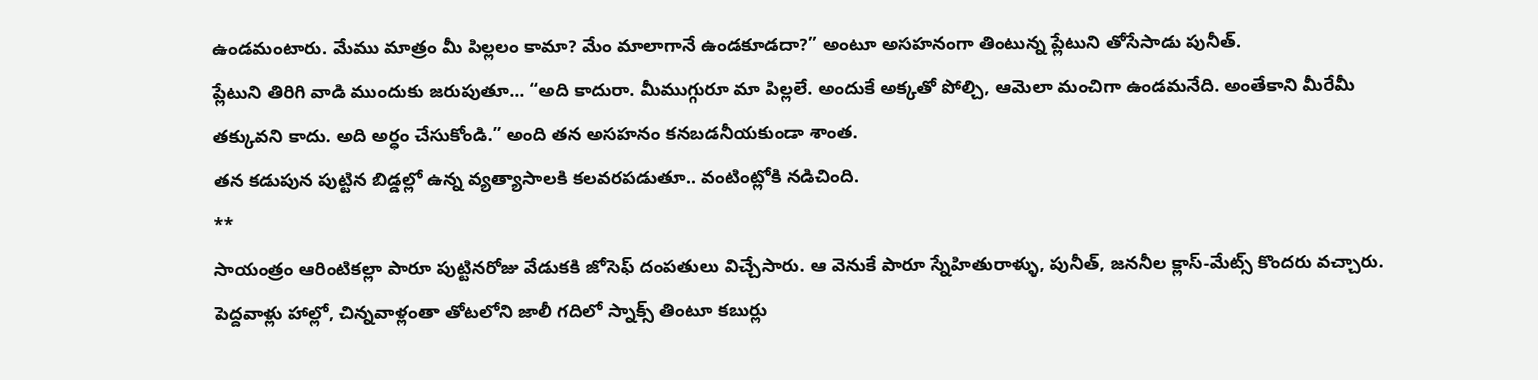ఉండమంటారు. మేము మాత్రం మీ పిల్లలం కామా? మేం మాలాగానే ఉండకూడదా?” అంటూ అసహనంగా తింటున్న ప్లేటుని తోసేసాడు పునీత్.
ప్లేటుని తిరిగి వాడి ముందుకు జరుపుతూ... “అది కాదురా. మీముగ్గురూ మా పిల్లలే. అందుకే అక్కతో పోల్చి, ఆమెలా మంచిగా ఉండమనేది. అంతేకాని మీరేమీ తక్కువని కాదు. అది అర్ధం చేసుకోండి.” అంది తన అసహనం కనబడనీయకుండా శాంత.
తన కడుపున పుట్టిన బిడ్డల్లో ఉన్న వ్యత్యాసాలకి కలవరపడుతూ.. వంటింట్లోకి నడిచింది.
**
సాయంత్రం ఆరింటికల్లా పారూ పుట్టినరోజు వేడుకకి జోసెఫ్ దంపతులు విచ్చేసారు. ఆ వెనుకే పారూ స్నేహితురాళ్ళు, పునీత్, జననీల క్లాస్-మేట్స్ కొందరు వచ్చారు.
పెద్దవాళ్లు హాల్లో, చిన్నవాళ్లంతా తోటలోని జాలీ గదిలో స్నాక్స్ తింటూ కబుర్లు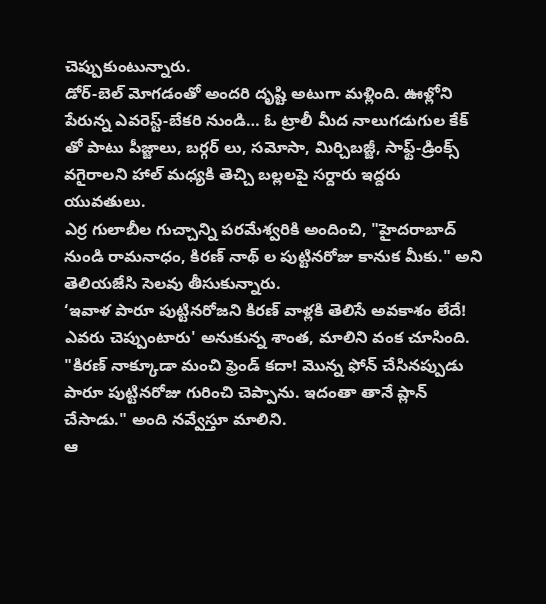చెప్పుకుంటున్నారు.
డోర్-బెల్ మోగడంతో అందరి దృష్టి అటుగా మళ్లింది. ఊళ్లోని పేరున్న ఎవరెస్ట్-బేకరి నుండి… ఓ ట్రాలీ మీద నాలుగడుగుల కేక్ తో పాటు పీజ్జాలు, బర్గర్ లు, సమోసా, మిర్చిబజ్జీ, సాఫ్ట్-డ్రింక్స్ వగైరాలని హాల్ మధ్యకి తెచ్చి బల్లలపై సర్దారు ఇద్దరు యువతులు.
ఎర్ర గులాబీల గుచ్చాన్ని పరమేశ్వరికి అందించి, "హైదరాబాద్ నుండి రామనాధం, కిరణ్ నాథ్ ల పుట్టినరోజు కానుక మీకు." అని తెలియజేసి సెలవు తీసుకున్నారు.
‘ఇవాళ పారూ పుట్టినరోజని కిరణ్ వాళ్లకి తెలిసే అవకాశం లేదే! ఎవరు చెప్పుంటారు' అనుకున్న శాంత, మాలిని వంక చూసింది.
"కిరణ్ నాక్కూడా మంచి ఫ్రెండ్ కదా! మొన్న ఫోన్ చేసినప్పుడు పారూ పుట్టినరోజు గురించి చెప్పాను. ఇదంతా తానే ప్లాన్ చేసాడు." అంది నవ్వేస్తూ మాలిని.
ఆ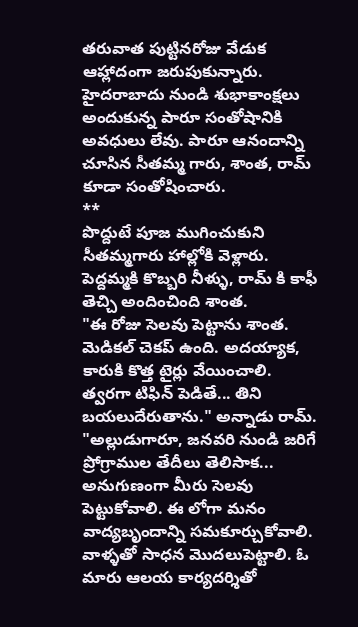తరువాత పుట్టినరోజు వేడుక ఆహ్లాదంగా జరుపుకున్నారు. హైదరాబాదు నుండి శుభాకాంక్షలు అందుకున్న పారూ సంతోషానికి అవధులు లేవు. పారూ ఆనందాన్ని చూసిన సీతమ్మ గారు, శాంత, రామ్ కూడా సంతోషించారు.
**
పొద్దుటే పూజ ముగించుకుని సీతమ్మగారు హాల్లోకి వెళ్లారు. పెద్దమ్మకి కొబ్బరి నీళ్ళు, రామ్ కి కాఫీ తెచ్చి అందించింది శాంత.
"ఈ రోజు సెలవు పెట్టాను శాంత. మెడికల్ చెకప్ ఉంది. అదయ్యాక, కారుకి కొత్త టైర్లు వేయించాలి. త్వరగా టిఫిన్ పెడితే... తిని బయలుదేరుతాను." అన్నాడు రామ్.
"అల్లుడుగారూ, జనవరి నుండి జరిగే ప్రోగ్రాముల తేదీలు తెలిసాక... అనుగుణంగా మీరు సెలవు పెట్టుకోవాలి. ఈ లోగా మనం వాద్యబృందాన్ని సమకూర్చుకోవాలి. వాళ్ళతో సాధన మొదలుపెట్టాలి. ఓ మారు ఆలయ కార్యదర్శితో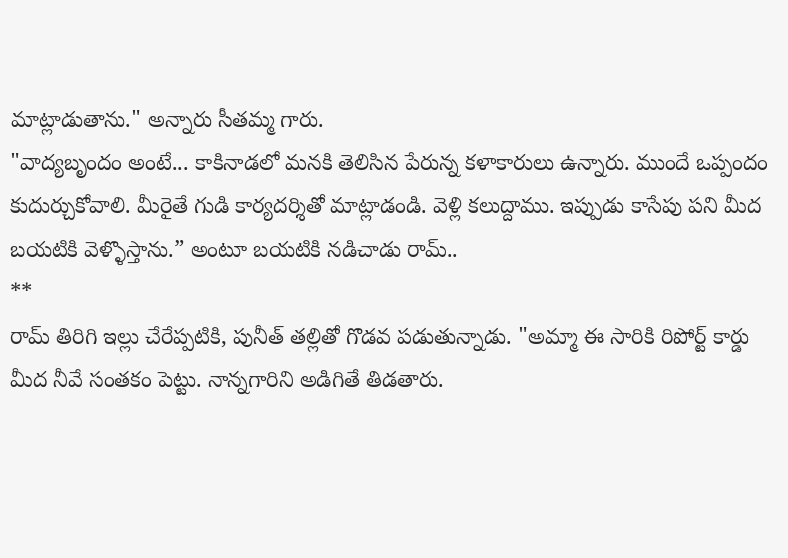మాట్లాడుతాను." అన్నారు సీతమ్మ గారు.
"వాద్యబృందం అంటే... కాకినాడలో మనకి తెలిసిన పేరున్న కళాకారులు ఉన్నారు. ముందే ఒప్పందం కుదుర్చుకోవాలి. మీరైతే గుడి కార్యదర్శితో మాట్లాడండి. వెళ్లి కలుద్దాము. ఇప్పుడు కాసేపు పని మీద బయటికి వెళ్ళొస్తాను.” అంటూ బయటికి నడిచాడు రామ్..
**
రామ్ తిరిగి ఇల్లు చేరేప్పటికి, పునీత్ తల్లితో గొడవ పడుతున్నాడు. "అమ్మా ఈ సారికి రిపోర్ట్ కార్డు మీద నీవే సంతకం పెట్టు. నాన్నగారిని అడిగితే తిడతారు.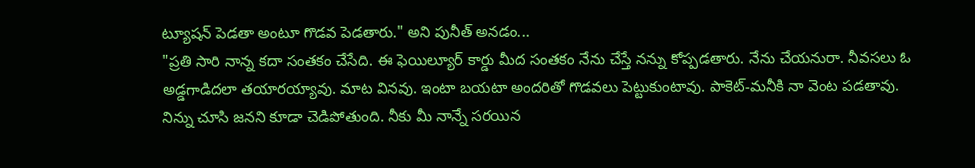ట్యూషన్ పెడతా అంటూ గొడవ పెడతారు." అని పునీత్ అనడం...
"ప్రతి సారి నాన్న కదా సంతకం చేసేది. ఈ ఫెయిల్యూర్ కార్డు మీద సంతకం నేను చేస్తే నన్ను కోప్పడతారు. నేను చేయనురా. నీవసలు ఓ అడ్డగాడిదలా తయారయ్యావు. మాట వినవు. ఇంటా బయటా అందరితో గొడవలు పెట్టుకుంటావు. పాకెట్-మనీకి నా వెంట పడతావు. నిన్ను చూసి జనని కూడా చెడిపోతుంది. నీకు మీ నాన్నే సరయిన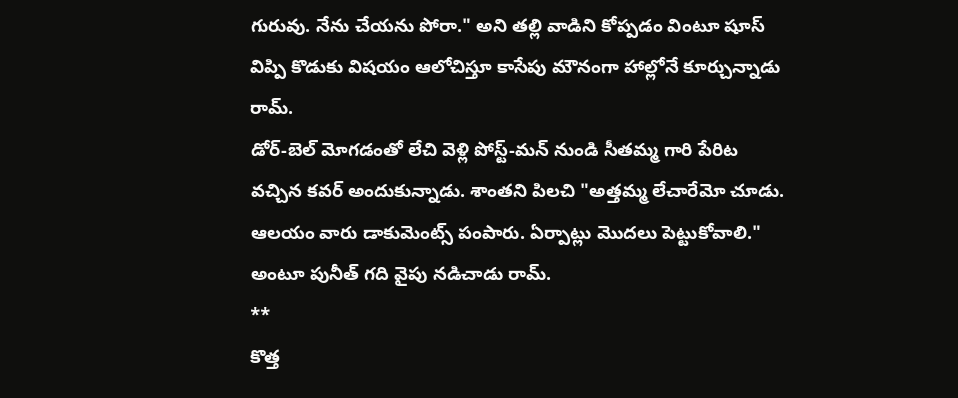గురువు. నేను చేయను పోరా." అని తల్లి వాడిని కోప్పడం వింటూ షూస్ విప్పి కొడుకు విషయం ఆలోచిస్తూ కాసేపు మౌనంగా హాల్లోనే కూర్చున్నాడు రామ్.
డోర్-బెల్ మోగడంతో లేచి వెళ్లి పోస్ట్-మన్ నుండి సీతమ్మ గారి పేరిట వచ్చిన కవర్ అందుకున్నాడు. శాంతని పిలచి "అత్తమ్మ లేచారేమో చూడు. ఆలయం వారు డాకుమెంట్స్ పంపారు. ఏర్పాట్లు మొదలు పెట్టుకోవాలి." అంటూ పునీత్ గది వైపు నడిచాడు రామ్.
**
కొత్త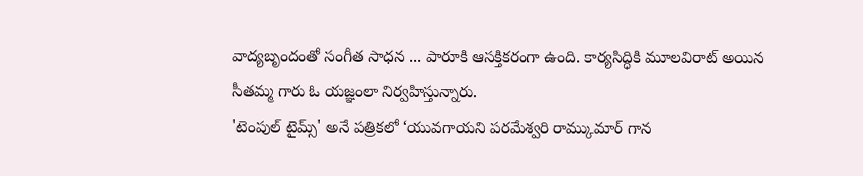వాద్యబృందంతో సంగీత సాధన ... పారూకి ఆసక్తికరంగా ఉంది. కార్యసిద్ధికి మూలవిరాట్ అయిన సీతమ్మ గారు ఓ యజ్ఞంలా నిర్వహిస్తున్నారు.
'టెంపుల్ టైమ్స్' అనే పత్రికలో ‘యువగాయని పరమేశ్వరి రామ్కుమార్ గాన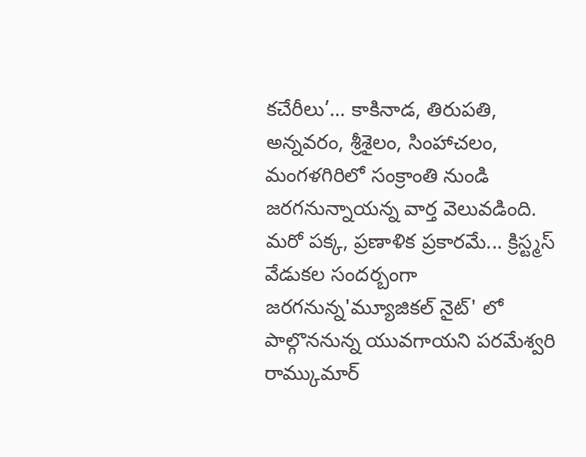కచేరీలు’… కాకినాడ, తిరుపతి, అన్నవరం, శ్రీశైలం, సింహాచలం, మంగళగిరిలో సంక్రాంతి నుండి జరగనున్నాయన్న వార్త వెలువడింది.
మరో పక్క, ప్రణాళిక ప్రకారమే... క్రిస్ట్మస్ వేడుకల సందర్బంగా జరగనున్న'మ్యూజికల్ నైట్' లో పాల్గొననున్న యువగాయని పరమేశ్వరి రామ్కుమార్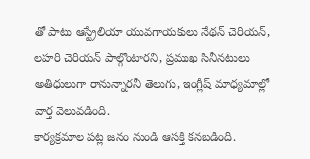తో పాటు ఆస్ట్రేలియా యువగాయకులు నేథన్ చెరియన్, లహరి చెరియన్ పాల్గొంటారని, ప్రముఖ సినీనటులు అతిధులుగా రానున్నారనీ తెలుగు, ఇంగ్లీష్ మాధ్యమాల్లో వార్త వెలువడింది.
కార్యక్రమాల పట్ల జనం నుండి ఆసక్తి కనబడింది.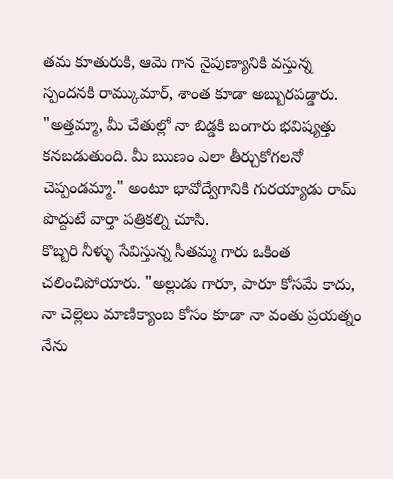తమ కూతురుకి, ఆమె గాన నైపుణ్యానికి వస్తున్న స్పందనకి రామ్కుమార్, శాంత కూడా అబ్బురపడ్డారు.
"అత్తమ్మా, మీ చేతుల్లో నా బిడ్డకి బంగారు భవిష్యత్తు కనబడుతుంది. మీ ఋణం ఎలా తీర్చుకోగలనో చెప్పండమ్మా." అంటూ భావోద్వేగానికి గురయ్యాడు రామ్ పొద్దుటే వార్తా పత్రికల్ని చూసి.
కొబ్బరి నీళ్ళు సేవిస్తున్న సీతమ్మ గారు ఒకింత చలించిపోయారు. "అల్లుడు గారూ, పారూ కోసమే కాదు, నా చెల్లెలు మాణిక్యాంబ కోసం కూడా నా వంతు ప్రయత్నం నేను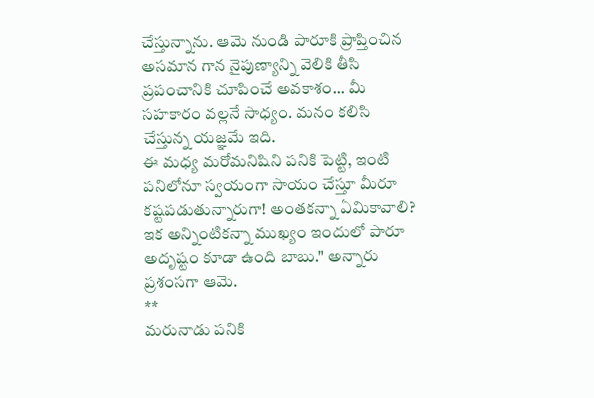చేస్తున్నాను. ఆమె నుండి పారూకి ప్రాప్తించిన అసమాన గాన నైపుణ్యాన్ని వెలికి తీసి ప్రపంచానికి చూపించే అవకాశం... మీ సహకారం వల్లనే సాధ్యం. మనం కలిసి చేస్తున్న యజ్ఞమే ఇది.
ఈ మధ్య మరోమనిషిని పనికి పెట్టి, ఇంటి పనిలోనూ స్వయంగా సాయం చేస్తూ మీరూ కష్టపడుతున్నారుగా! అంతకన్నా ఏమికావాలి? ఇక అన్నింటికన్నా ముఖ్యం ఇందులో పారూ అదృష్టం కూడా ఉంది బాబు." అన్నారు ప్రశంసగా ఆమె.
**
మరునాడు పనికి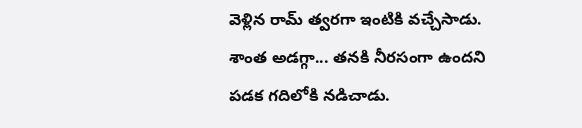వెళ్లిన రామ్ త్వరగా ఇంటికి వచ్చేసాడు. శాంత అడగ్గా... తనకి నీరసంగా ఉందని పడక గదిలోకి నడిచాడు.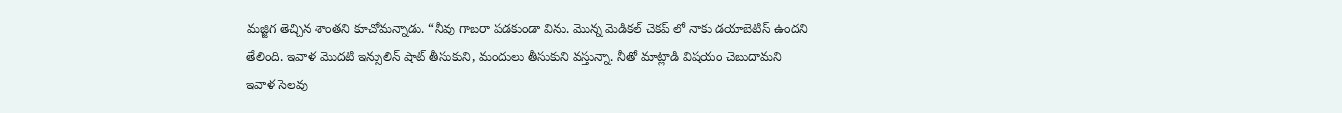మజ్జిగ తెచ్చిన శాంతని కూచోమన్నాడు. “నీవు గాబరా పడకుండా విను. మొన్న మెడికల్ చెకప్ లో నాకు డయాబెటిస్ ఉందని తేలింది. ఇవాళ మొదటి ఇన్సులిన్ షాట్ తీసుకుని, మందులు తీసుకుని వస్తున్నా. నీతో మాట్లాడి విషయం చెబుదామని ఇవాళ సెలవు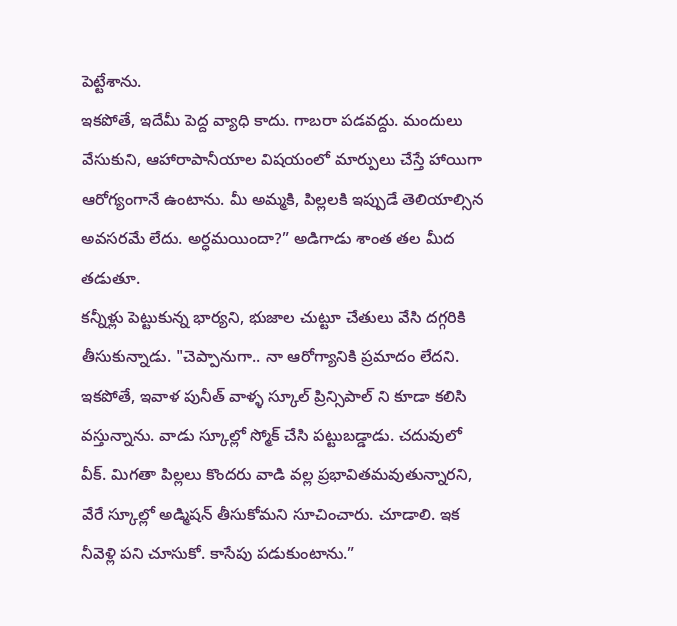పెట్టేశాను.
ఇకపోతే, ఇదేమీ పెద్ద వ్యాధి కాదు. గాబరా పడవద్దు. మందులు వేసుకుని, ఆహారాపానీయాల విషయంలో మార్పులు చేస్తే హాయిగా ఆరోగ్యంగానే ఉంటాను. మీ అమ్మకి, పిల్లలకి ఇప్పుడే తెలియాల్సిన అవసరమే లేదు. అర్ధమయిందా?” అడిగాడు శాంత తల మీద తడుతూ.
కన్నీళ్లు పెట్టుకున్న భార్యని, భుజాల చుట్టూ చేతులు వేసి దగ్గరికి తీసుకున్నాడు. "చెప్పానుగా.. నా ఆరోగ్యానికి ప్రమాదం లేదని. ఇకపోతే, ఇవాళ పునీత్ వాళ్ళ స్కూల్ ప్రిన్సిపాల్ ని కూడా కలిసి వస్తున్నాను. వాడు స్కూల్లో స్మోక్ చేసి పట్టుబడ్డాడు. చదువులో వీక్. మిగతా పిల్లలు కొందరు వాడి వల్ల ప్రభావితమవుతున్నారని, వేరే స్కూల్లో అడ్మిషన్ తీసుకోమని సూచించారు. చూడాలి. ఇక నీవెళ్లి పని చూసుకో. కాసేపు పడుకుంటాను.”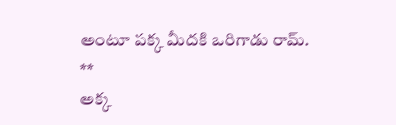అంటూ పక్క మీదకి ఒరిగాడు రామ్.
**
అక్క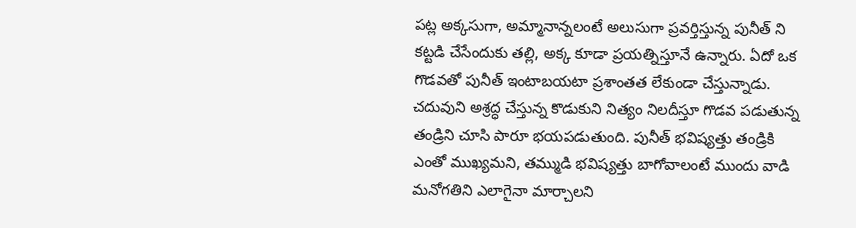పట్ల అక్కసుగా, అమ్మానాన్నలంటే అలుసుగా ప్రవర్తిస్తున్న పునీత్ ని కట్టడి చేసేందుకు తల్లి, అక్క కూడా ప్రయత్నిస్తూనే ఉన్నారు. ఏదో ఒక గొడవతో పునీత్ ఇంటాబయటా ప్రశాంతత లేకుండా చేస్తున్నాడు. చదువుని అశ్రద్ధ చేస్తున్న కొడుకుని నిత్యం నిలదీస్తూ గొడవ పడుతున్న తండ్రిని చూసి పారూ భయపడుతుంది. పునీత్ భవిష్యత్తు తండ్రికి ఎంతో ముఖ్యమని, తమ్ముడి భవిష్యత్తు బాగోవాలంటే ముందు వాడి మనోగతిని ఎలాగైనా మార్చాలని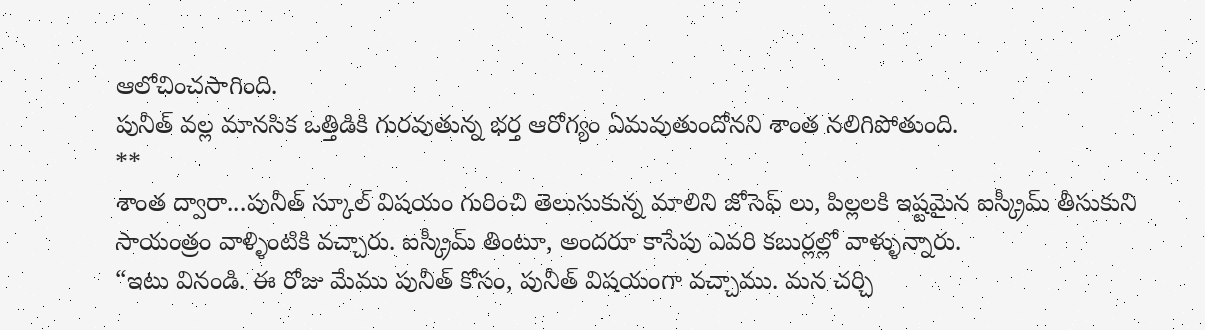ఆలోచించసాగింది.
పునీత్ వల్ల మానసిక ఒత్తిడికి గురవుతున్న భర్త ఆరోగ్యం ఏమవుతుందోనని శాంత నలిగిపోతుంది.
**
శాంత ద్వారా...పునీత్ స్కూల్ విషయం గురించి తెలుసుకున్న మాలిని జోసెఫ్ లు, పిల్లలకి ఇష్టమైన ఐస్క్రీమ్ తీసుకుని సాయంత్రం వాళ్ళింటికి వచ్చారు. ఐస్క్రీమ్ తింటూ, అందరూ కాసేపు ఎవరి కబుర్లల్లో వాళ్ళున్నారు.
“ఇటు వినండి. ఈ రోజు మేము పునీత్ కోసం, పునీత్ విషయంగా వచ్చాము. మన చర్చి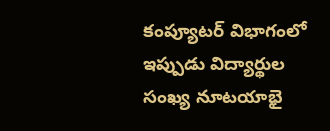కంప్యూటర్ విభాగంలో ఇప్పుడు విద్యార్థుల సంఖ్య నూటయాభై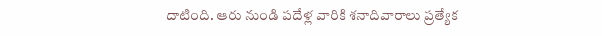దాటింది. ఆరు నుండి పదేళ్ల వారికి శనాదివారాలు ప్రత్యేక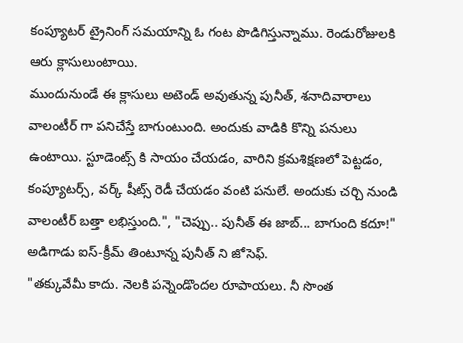కంప్యూటర్ ట్రైనింగ్ సమయాన్ని ఓ గంట పొడిగిస్తున్నాము. రెండురోజులకి ఆరు క్లాసులుంటాయి.
ముందునుండే ఈ క్లాసులు అటెండ్ అవుతున్న పునీత్, శనాదివారాలు వాలంటీర్ గా పనిచేస్తే బాగుంటుంది. అందుకు వాడికి కొన్ని పనులు ఉంటాయి. స్టూడెంట్స్ కి సాయం చేయడం, వారిని క్రమశిక్షణలో పెట్టడం, కంప్యూటర్స్, వర్క్ షీట్స్ రెడీ చేయడం వంటి పనులే. అందుకు చర్చి నుండి వాలంటీర్ బత్తా లభిస్తుంది.", "చెప్పు.. పునీత్ ఈ జాబ్... బాగుంది కదూ!" అడిగాడు ఐస్-క్రీమ్ తింటూన్న పునీత్ ని జోసెఫ్.
"తక్కువేమీ కాదు. నెలకి పన్నెండొందల రూపాయలు. నీ సొంత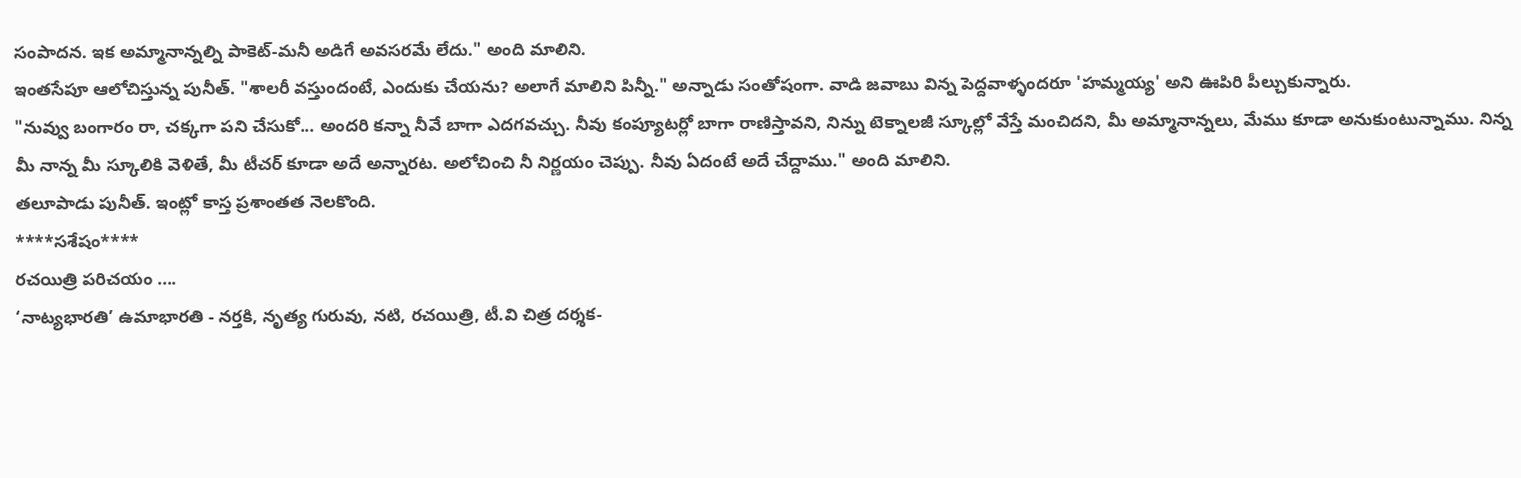సంపాదన. ఇక అమ్మానాన్నల్ని పాకెట్-మనీ అడిగే అవసరమే లేదు." అంది మాలిని.
ఇంతసేపూ ఆలోచిస్తున్న పునీత్. "శాలరీ వస్తుందంటే, ఎందుకు చేయను? అలాగే మాలిని పిన్నీ." అన్నాడు సంతోషంగా. వాడి జవాబు విన్న పెద్దవాళ్ళందరూ 'హమ్మయ్య' అని ఊపిరి పీల్చుకున్నారు.
"నువ్వు బంగారం రా, చక్కగా పని చేసుకో... అందరి కన్నా నీవే బాగా ఎదగవచ్చు. నీవు కంప్యూటర్లో బాగా రాణిస్తావని, నిన్ను టెక్నాలజీ స్కూల్లో వేస్తే మంచిదని, మీ అమ్మానాన్నలు, మేము కూడా అనుకుంటున్నాము. నిన్న మీ నాన్న మీ స్కూలికి వెళితే, మీ టీచర్ కూడా అదే అన్నారట. అలోచించి నీ నిర్ణయం చెప్పు. నీవు ఏదంటే అదే చేద్దాము." అంది మాలిని.
తలూపాడు పునీత్. ఇంట్లో కాస్త ప్రశాంతత నెలకొంది.
****సశేషం****
రచయిత్రి పరిచయం ....
‘నాట్యభారతి’ ఉమాభారతి - నర్తకి, నృత్య గురువు, నటి, రచయిత్రి, టీ.వి చిత్ర దర్శక-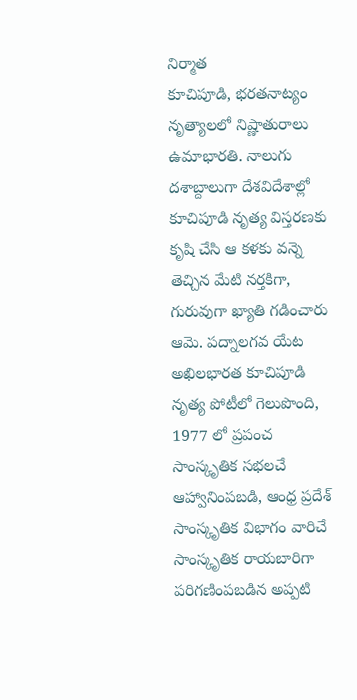నిర్మాత
కూచిపూడి, భరతనాట్యం నృత్యాలలో నిష్ణాతురాలు ఉమాభారతి. నాలుగు దశాబ్దాలుగా దేశవిదేశాల్లో కూచిపూడి నృత్య విస్తరణకు కృషి చేసి ఆ కళకు వన్నె తెచ్చిన మేటి నర్తకిగా, గురువుగా ఖ్యాతి గడించారు ఆమె. పద్నాలగవ యేట అఖిలభారత కూచిపూడి నృత్య పోటీలో గెలుపొంది, 1977 లో ప్రపంచ సాంస్కృతిక సభలచే ఆహ్వానింపబడి, ఆంధ్ర ప్రదేశ్ సాంస్కృతిక విభాగం వారిచే సాంస్కృతిక రాయబారిగా పరిగణింపబడిన అప్పటి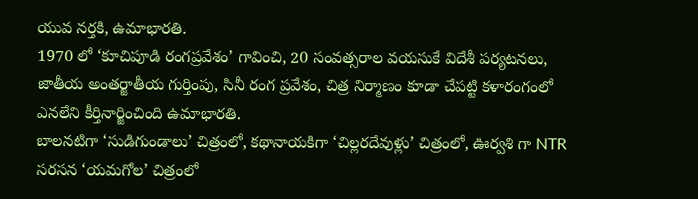యువ నర్తకి, ఉమాభారతి.
1970 లో ‘కూచిపూడి రంగప్రవేశం’ గావించి, 20 సంవత్సరాల వయసుకే విదేశీ పర్యటనలు, జాతీయ అంతర్జాతీయ గుర్తింపు, సినీ రంగ ప్రవేశం, చిత్ర నిర్మాణం కూడా చేపట్టి కళారంగంలో ఎనలేని కీర్తినార్జించింది ఉమాభారతి.
బాలనటిగా ‘సుడిగుండాలు’ చిత్రంలో, కథానాయకిగా ‘చిల్లరదేవుళ్లు’ చిత్రంలో, ఊర్వశి గా NTR సరసన ‘యమగోల’ చిత్రంలో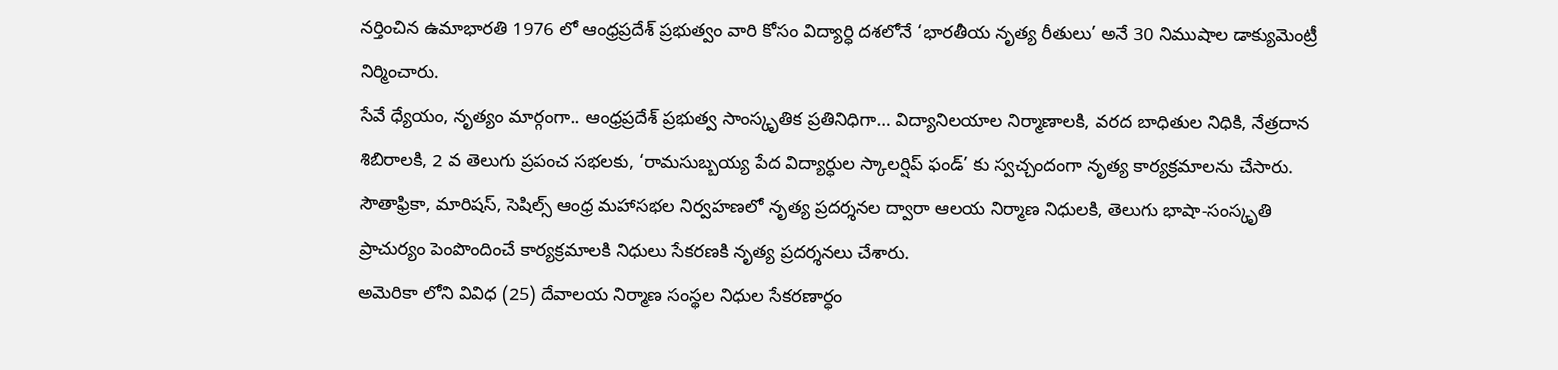నర్తించిన ఉమాభారతి 1976 లో ఆంధ్రప్రదేశ్ ప్రభుత్వం వారి కోసం విద్యార్ధి దశలోనే ‘భారతీయ నృత్య రీతులు’ అనే 30 నిముషాల డాక్యుమెంట్రీ నిర్మించారు.
సేవే ధ్యేయం, నృత్యం మార్గంగా.. ఆంధ్రప్రదేశ్ ప్రభుత్వ సాంస్కృతిక ప్రతినిధిగా… విద్యానిలయాల నిర్మాణాలకి, వరద బాధితుల నిధికి, నేత్రదాన శిబిరాలకి, 2 వ తెలుగు ప్రపంచ సభలకు, ‘రామసుబ్బయ్య పేద విద్యార్ధుల స్కాలర్షిప్ ఫండ్’ కు స్వచ్చందంగా నృత్య కార్యక్రమాలను చేసారు.
సౌతాఫ్రికా, మారిషస్, సెషిల్స్ ఆంధ్ర మహాసభల నిర్వహణలో నృత్య ప్రదర్శనల ద్వారా ఆలయ నిర్మాణ నిధులకి, తెలుగు భాషా-సంస్కృతి ప్రాచుర్యం పెంపొందించే కార్యక్రమాలకి నిధులు సేకరణకి నృత్య ప్రదర్శనలు చేశారు.
అమెరికా లోని వివిధ (25) దేవాలయ నిర్మాణ సంస్థల నిధుల సేకరణార్ధం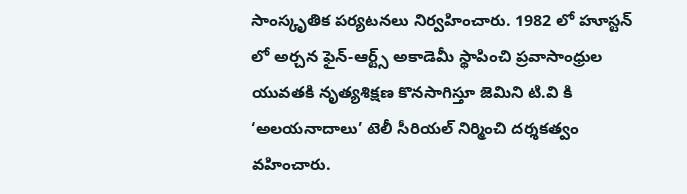సాంస్కృతిక పర్యటనలు నిర్వహించారు. 1982 లో హూస్టన్ లో అర్చన ఫైన్-ఆర్ట్స్ అకాడెమీ స్థాపించి ప్రవాసాంధ్రుల యువతకి నృత్యశిక్షణ కొనసాగిస్తూ జెమిని టి.వి కి ‘అలయనాదాలు’ టెలీ సీరియల్ నిర్మించి దర్శకత్వం వహించారు.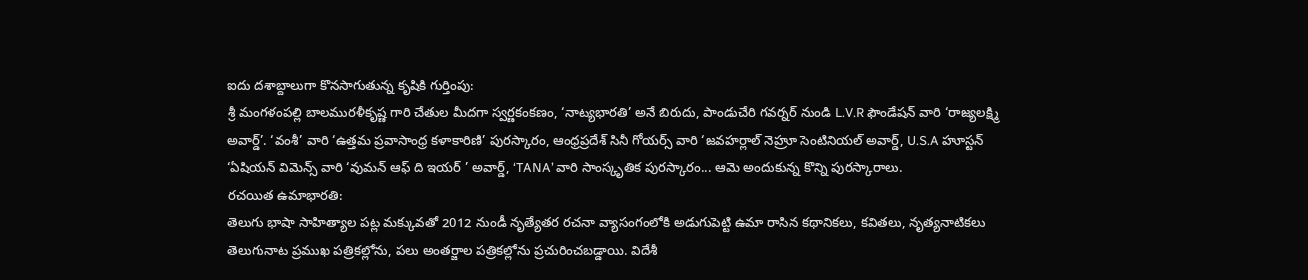ఐదు దశాబ్దాలుగా కొనసాగుతున్న కృషికి గుర్తింపు:
శ్రీ మంగళంపల్లి బాలమురళీకృష్ణ గారి చేతుల మీదగా స్వర్ణకంకణం, ‘నాట్యభారతి’ అనే బిరుదు, పాండుచేరి గవర్నర్ నుండి L.V.R ఫౌండేషన్ వారి ‘రాజ్యలక్ష్మి అవార్డ్’. ‘వంశీ’ వారి ‘ఉత్తమ ప్రవాసాంధ్ర కళాకారిణి’ పురస్కారం, ఆంధ్రప్రదేశ్ సినీ గోయర్స్ వారి ‘జవహర్లాల్ నెహ్రూ సెంటినియల్ అవార్డ్, U.S.A హూస్టన్ ‘ఏషియన్ విమెన్స్ వారి ‘వుమన్ ఆఫ్ ది ఇయర్ ’ అవార్డ్, ‘TANA’ వారి సాంస్కృతిక పురస్కారం... ఆమె అందుకున్న కొన్ని పురస్కారాలు.
రచయిత ఉమాభారతి:
తెలుగు భాషా సాహిత్యాల పట్ల మక్కువతో 2012 నుండీ నృత్యేతర రచనా వ్యాసంగంలోకి అడుగుపెట్టి ఉమా రాసిన కథానికలు, కవితలు, నృత్యనాటికలు తెలుగునాట ప్రముఖ పత్రికల్లోను, పలు అంతర్జాల పత్రికల్లోను ప్రచురించబడ్డాయి. విదేశీ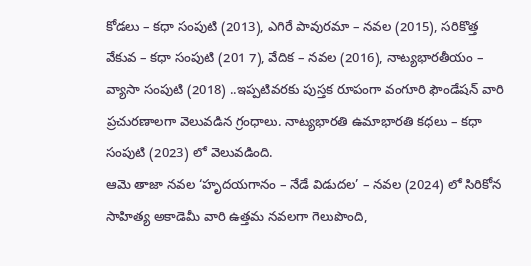కోడలు – కధా సంపుటి (2013), ఎగిరే పావురమా – నవల (2015), సరికొత్త వేకువ – కధా సంపుటి (201 7), వేదిక – నవల (2016), నాట్యభారతీయం – వ్యాసా సంపుటి (2018) ..ఇప్పటివరకు పుస్తక రూపంగా వంగూరి ఫౌండేషన్ వారి ప్రచురణాలగా వెలువడిన గ్రంధాలు. నాట్యభారతి ఉమాభారతి కధలు – కధా సంపుటి (2023) లో వెలువడింది.
ఆమె తాజా నవల ‘హృదయగానం – నేడే విడుదల’ – నవల (2024) లో సిరికోన సాహిత్య అకాడెమీ వారి ఉత్తమ నవలగా గెలుపొంది,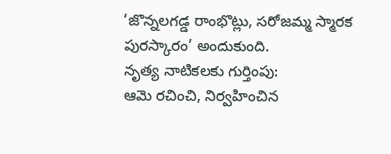‘జొన్నలగడ్డ రాంభొట్లు, సరోజమ్మ స్మారక పురస్కారం’ అందుకుంది.
నృత్య నాటికలకు గుర్తింపు:
ఆమె రచించి, నిర్వహించిన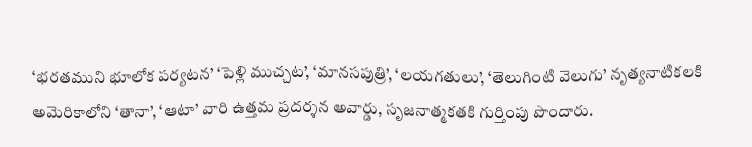‘భరతముని భూలోక పర్యటన’ ‘పెళ్లి ముచ్చట’, ‘మానసపుత్రి’, ‘లయగతులు’, ‘తెలుగింటి వెలుగు’ నృత్యనాటికలకి అమెరికాలోని ‘తానా’, ‘ఆటా’ వారి ఉత్తమ ప్రదర్శన అవార్డు, సృజనాత్మకతకి గుర్తింపు పొందారు.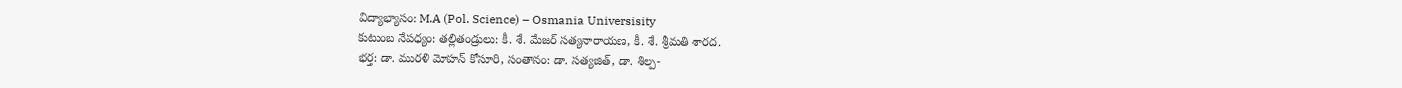విద్యాభ్యాసం: M.A (Pol. Science) – Osmania Universisity
కుటుంబ నేపధ్యం: తల్లితండ్రులు: కీ. శే. మేజర్ సత్యనారాయణ, కీ. శే. శ్రీమతి శారద.
భర్త: డా. మురళి మోహన్ కోసూరి, సంతానం: డా. సత్యజిత్, డా. శిల్ప-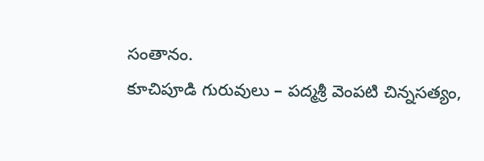సంతానం.
కూచిపూడి గురువులు – పద్మశ్రీ వెంపటి చిన్నసత్యం,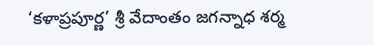‘కళాప్రపూర్ణ’ శ్రీ వేదాంతం జగన్నాధ శర్మ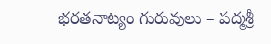భరతనాట్యం గురువులు – పద్మశ్రీ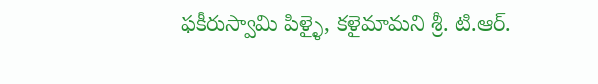ఫకీరుస్వామి పిళ్ళై, కళైమామని శ్రీ. టి.ఆర్.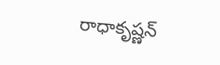రాధాకృష్ణన్